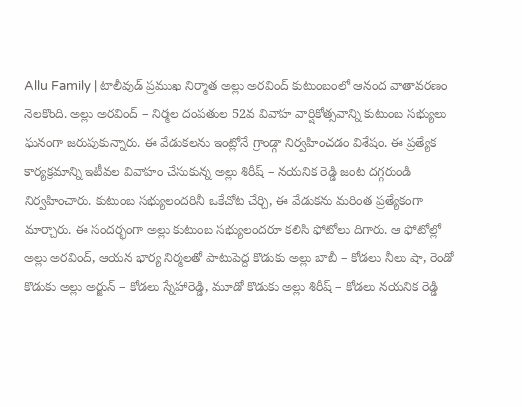Allu Family | టాలీవుడ్ ప్రముఖ నిర్మాత అల్లు అరవింద్ కుటుంబంలో ఆనంద వాతావరణం నెలకొంది. అల్లు అరవింద్ – నిర్మల దంపతుల 52వ వివాహ వార్షికోత్సవాన్ని కుటుంబ సభ్యులు ఘనంగా జరుపుకున్నారు. ఈ వేడుకలను ఇంట్లోనే గ్రాండ్గా నిర్వహించడం విశేషం. ఈ ప్రత్యేక కార్యక్రమాన్ని ఇటీవల వివాహం చేసుకున్న అల్లు శిరీష్ – నయనిక రెడ్డి జంట దగ్గరుండి నిర్వహించారు. కుటుంబ సభ్యులందరినీ ఒకేచోట చేర్చి, ఈ వేడుకను మరింత ప్రత్యేకంగా మార్చారు. ఈ సందర్భంగా అల్లు కుటుంబ సభ్యులందరూ కలిసి ఫోటోలు దిగారు. ఆ ఫోటోల్లో అల్లు అరవింద్, ఆయన భార్య నిర్మలతో పాటుపెద్ద కొడుకు అల్లు బాబీ – కోడలు నీలు షా, రెండో కొడుకు అల్లు అర్జున్ – కోడలు స్నేహారెడ్డి, మూడో కొడుకు అల్లు శిరీష్ – కోడలు నయనిక రెడ్డి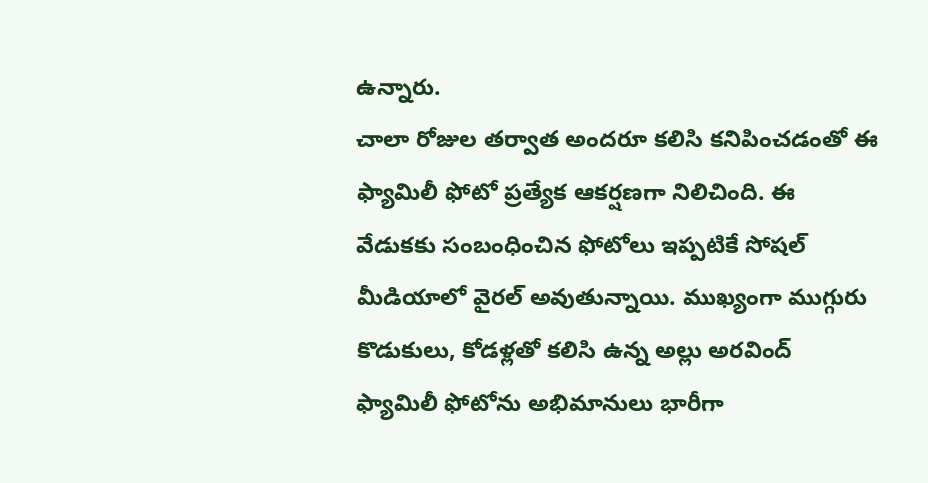ఉన్నారు.
చాలా రోజుల తర్వాత అందరూ కలిసి కనిపించడంతో ఈ ఫ్యామిలీ ఫోటో ప్రత్యేక ఆకర్షణగా నిలిచింది. ఈ వేడుకకు సంబంధించిన ఫోటోలు ఇప్పటికే సోషల్ మీడియాలో వైరల్ అవుతున్నాయి. ముఖ్యంగా ముగ్గురు కొడుకులు, కోడళ్లతో కలిసి ఉన్న అల్లు అరవింద్ ఫ్యామిలీ ఫోటోను అభిమానులు భారీగా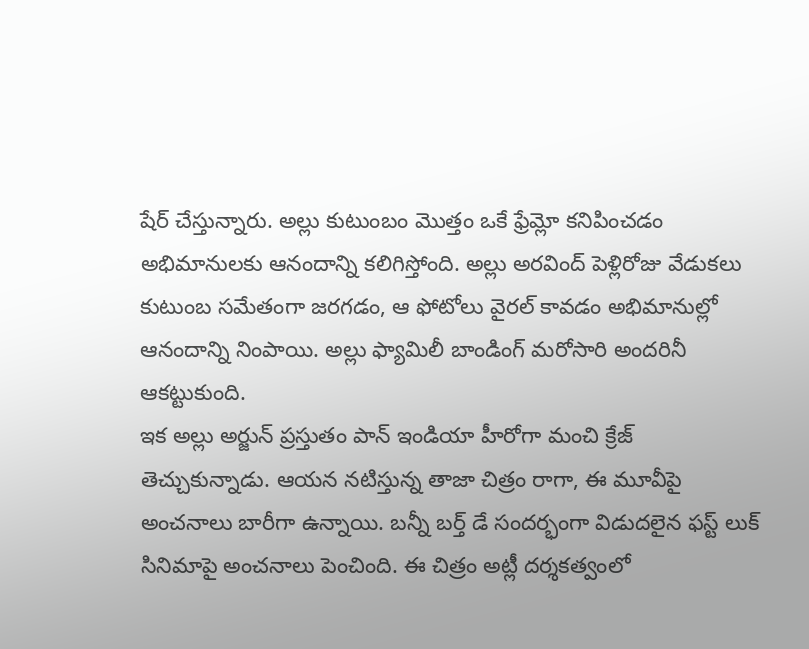షేర్ చేస్తున్నారు. అల్లు కుటుంబం మొత్తం ఒకే ఫ్రేమ్లో కనిపించడం అభిమానులకు ఆనందాన్ని కలిగిస్తోంది. అల్లు అరవింద్ పెళ్లిరోజు వేడుకలు కుటుంబ సమేతంగా జరగడం, ఆ ఫోటోలు వైరల్ కావడం అభిమానుల్లో ఆనందాన్ని నింపాయి. అల్లు ఫ్యామిలీ బాండింగ్ మరోసారి అందరినీ ఆకట్టుకుంది.
ఇక అల్లు అర్జున్ ప్రస్తుతం పాన్ ఇండియా హీరోగా మంచి క్రేజ్ తెచ్చుకున్నాడు. ఆయన నటిస్తున్న తాజా చిత్రం రాగా, ఈ మూవీపై అంచనాలు బారీగా ఉన్నాయి. బన్నీ బర్త్ డే సందర్భంగా విడుదలైన ఫస్ట్ లుక్ సినిమాపై అంచనాలు పెంచింది. ఈ చిత్రం అట్లీ దర్శకత్వంలో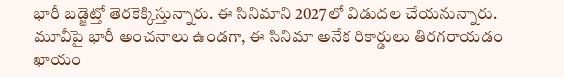భారీ బడ్జెట్తో తెరకెక్కిస్తున్నారు. ఈ సినిమాని 2027లో విడుదల చేయనున్నారు. మూవీపై భారీ అంచనాలు ఉండగా, ఈ సినిమా అనేక రికార్డులు తిరగరాయడం ఖాయం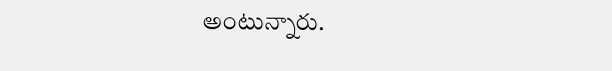అంటున్నారు.